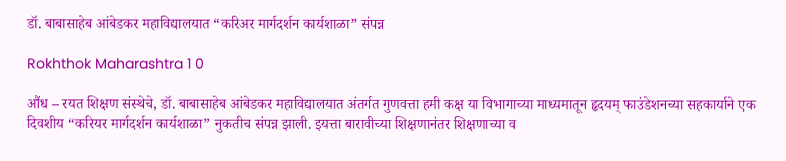डॉ. बाबासाहेब आंबेडकर महाविद्यालयात “करिअर मार्गदर्शन कार्यशाळा” संपन्न

Rokhthok Maharashtra 1 0

औंध – रयत शिक्षण संस्थेचे, डॉ. बाबासाहेब आंबेडकर महाविद्यालयात अंतर्गत गुणवत्ता हमी कक्ष या विभागाच्या माध्यमातून हृदयम् फाउंडेशनच्या सहकार्याने एक दिवशीय “करियर मार्गदर्शन कार्यशाळा” नुकतीच संपन्न झाली. इयत्ता बारावीच्या शिक्षणानंतर शिक्षणाच्या व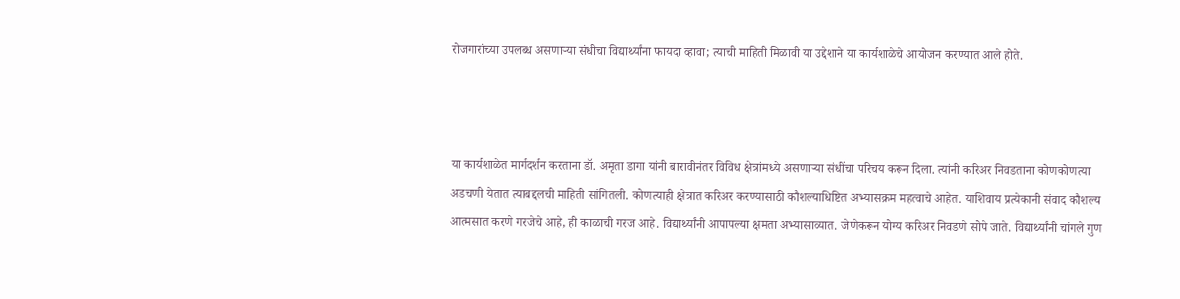रोजगारांच्या उपलब्ध असणाऱ्या संधीचा विद्यार्थ्यांना फायदा व्हावा; त्याची माहिती मिळावी या उद्देशाने या कार्यशाळेचे आयोजन करण्यात आले होते.



या कार्यशाळेत मार्गदर्शन करताना डॉ. अमृता डागा यांनी बारावीनंतर विविध क्षेत्रांमध्ये असणाऱ्या संधींचा परिचय करून दिला. त्यांनी करिअर निवडताना कोणकोणत्या अडचणी येतात त्याबद्दलची माहिती सांगितली. कोणत्याही क्षेत्रात करिअर करण्यासाठी कौशल्याधिष्टित अभ्यासक्रम महत्वाचे आहेत. याशिवाय प्रत्येकानी संवाद कौशल्य आत्मसात करणे गरजेचे आहे, ही काळाची गरज आहे. विद्यार्थ्यांनी आपापल्या क्षमता अभ्यासाव्यात. जेणेकरून योग्य करिअर निवडणे सोपे जाते. विद्यार्थ्यांनी चांगले गुण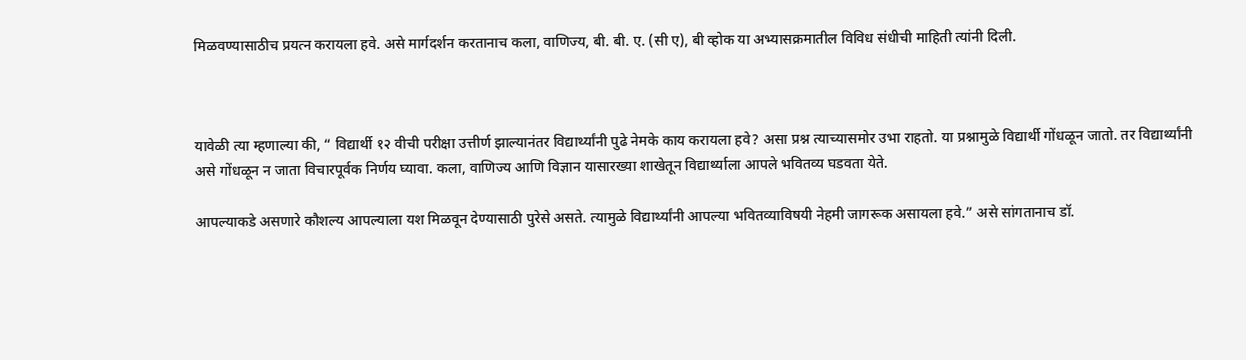मिळवण्यासाठीच प्रयत्न करायला हवे. असे मार्गदर्शन करतानाच कला, वाणिज्य, बी. बी. ए. (सी ए), बी व्होक या अभ्यासक्रमातील विविध संधीची माहिती त्यांनी दिली.



यावेळी त्या म्हणाल्या की, “ विद्यार्थी १२ वीची परीक्षा उत्तीर्ण झाल्यानंतर विद्यार्थ्यांनी पुढे नेमके काय करायला हवे? असा प्रश्न त्याच्यासमोर उभा राहतो. या प्रश्नामुळे विद्यार्थी गोंधळून जातो. तर विद्यार्थ्यांनी असे गोंधळून न जाता विचारपूर्वक निर्णय घ्यावा. कला, वाणिज्य आणि विज्ञान यासारख्या शाखेतून विद्यार्थ्याला आपले भवितव्य घडवता येते.

आपल्याकडे असणारे कौशल्य आपल्याला यश मिळवून देण्यासाठी पुरेसे असते. त्यामुळे विद्यार्थ्यांनी आपल्या भवितव्याविषयी नेहमी जागरूक असायला हवे.” असे सांगतानाच डॉ.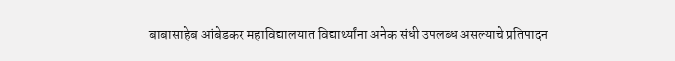बाबासाहेब आंबेडकर महाविद्यालयात विद्यार्थ्यांना अनेक संधी उपलब्ध असल्याचे प्रतिपादन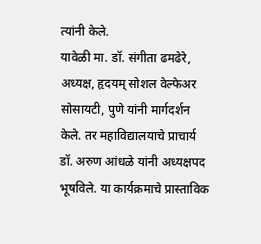त्यांनी केले.
यावेळी मा. डॉ. संगीता ढमढेरे, अध्यक्ष, हृदयम् सोशल वेल्फेअर सोसायटी, पुणे यांनी मार्गदर्शन केले. तर महाविद्यालयाचे प्राचार्य डॉ. अरुण आंधळे यांनी अध्यक्षपद भूषविले. या कार्यक्रमाचे प्रास्ताविक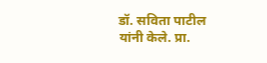डॉ. सविता पाटील यांनी केले. प्रा.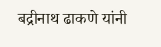बद्रीनाथ ढाकणे यांनी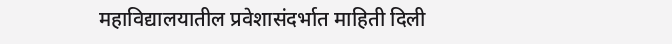महाविद्यालयातील प्रवेशासंदर्भात माहिती दिली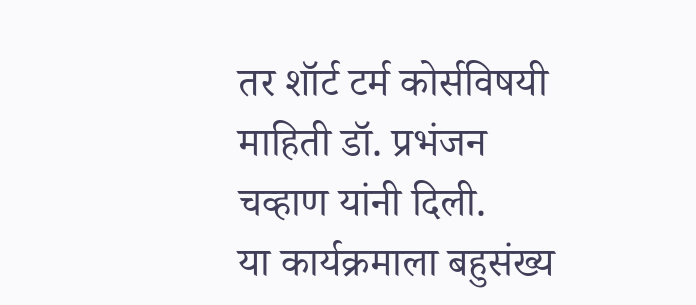तर शॉर्ट टर्म कोर्सविषयी माहिती डॉ. प्रभंजन चव्हाण यांनी दिली.
या कार्यक्रमाला बहुसंख्य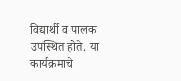विद्यार्थी व पालक उपस्थित होते. या कार्यक्रमाचे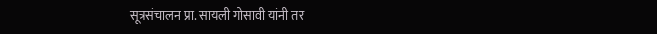सूत्रसंचालन प्रा. सायली गोसावी यांनी तर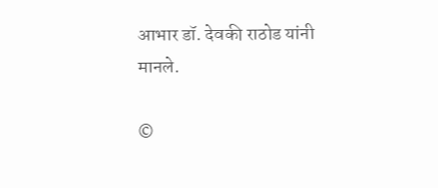आभार डॉ. देवकी राठोड यांनी मानले.

©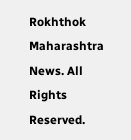Rokhthok Maharashtra News. All Rights Reserved.